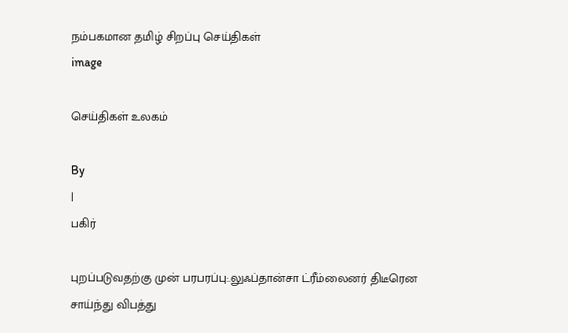நம்பகமான தமிழ் சிறப்பு செய்திகள்
image

செய்திகள் உலகம்

By
|
பகிர்

புறப்படுவதற்கு முன் பரபரப்பு:.லுஃப்தான்சா ட்ரீம்லைனர் திடீரென சாய்ந்து விபத்து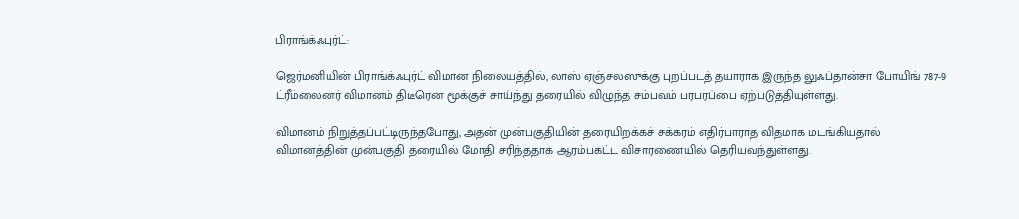பிராங்க்ஃபுர்ட்:

ஜெர்மனியின் பிராங்க்ஃபுர்ட் விமான நிலையத்தில், லாஸ் ஏஞ்சலஸுக்கு புறப்படத் தயாராக இருந்த லுஃப்தான்சா போயிங் 787-9 ட்ரீம்லைனர் விமானம் திடீரென மூக்குச் சாய்ந்து தரையில் விழுந்த சம்பவம் பரபரப்பை ஏற்படுத்தியுள்ளது.

விமானம் நிறுத்தப்பட்டிருந்தபோது, அதன் முன்பகுதியின் தரையிறக்கச் சக்கரம் எதிர்பாராத விதமாக மடங்கியதால் விமானத்தின் முன்பகுதி தரையில் மோதி சரிந்ததாக ஆரம்பகட்ட விசாரணையில் தெரியவந்துள்ளது.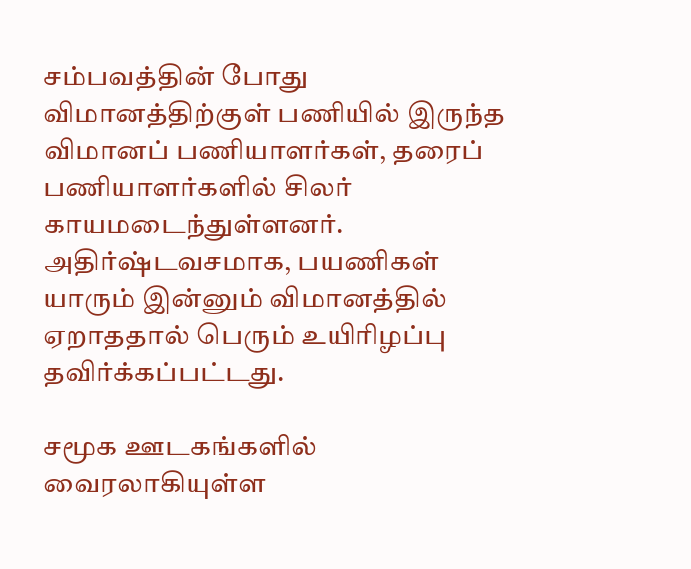சம்பவத்தின் போது விமானத்திற்குள் பணியில் இருந்த விமானப் பணியாளர்கள், தரைப் பணியாளர்களில் சிலர் காயமடைந்துள்ளனர். அதிர்ஷ்டவசமாக, பயணிகள் யாரும் இன்னும் விமானத்தில் ஏறாததால் பெரும் உயிரிழப்பு தவிர்க்கப்பட்டது.

சமூக ஊடகங்களில் வைரலாகியுள்ள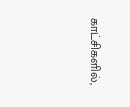காட்சிகளில்,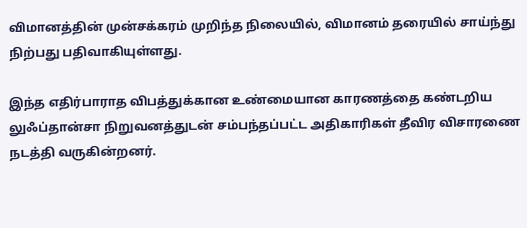விமானத்தின் முன்சக்கரம் முறிந்த நிலையில், விமானம் தரையில் சாய்ந்து நிற்பது பதிவாகியுள்ளது.

இந்த எதிர்பாராத விபத்துக்கான உண்மையான காரணத்தை கண்டறிய லுஃப்தான்சா நிறுவனத்துடன் சம்பந்தப்பட்ட அதிகாரிகள் தீவிர விசாரணை நடத்தி வருகின்றனர்.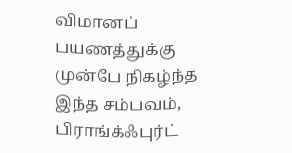விமானப் பயணத்துக்கு முன்பே நிகழ்ந்த இந்த சம்பவம், பிராங்க்ஃபுர்ட்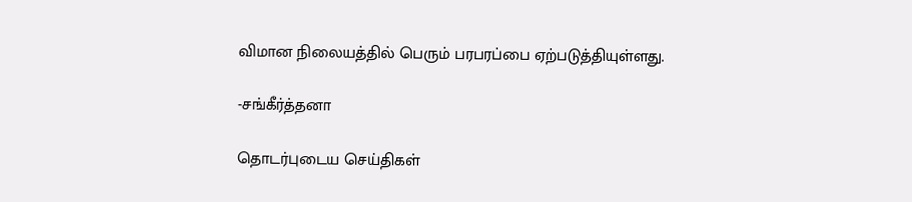விமான நிலையத்தில் பெரும் பரபரப்பை ஏற்படுத்தியுள்ளது.

-சங்கீர்த்தனா

தொடர்புடைய செய்திகள்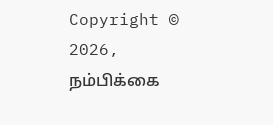Copyright © 2026, நம்பிக்கை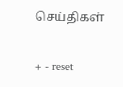செய்திகள்

+ - reset